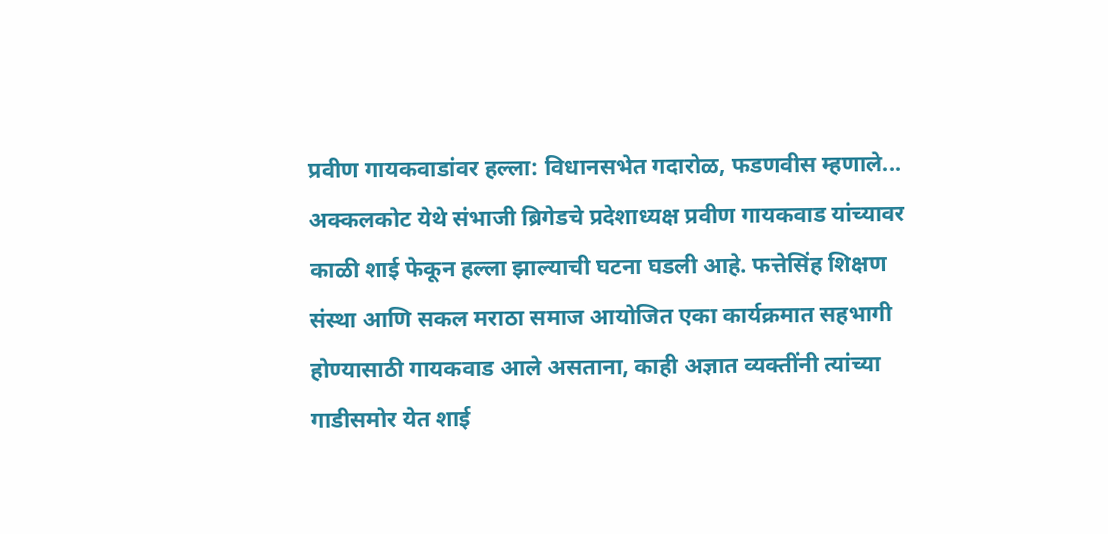प्रवीण गायकवाडांवर हल्ला: विधानसभेत गदारोळ, फडणवीस म्हणाले...
अक्कलकोट येथे संभाजी ब्रिगेडचे प्रदेशाध्यक्ष प्रवीण गायकवाड यांच्यावर काळी शाई फेकून हल्ला झाल्याची घटना घडली आहे. फत्तेसिंह शिक्षण संस्था आणि सकल मराठा समाज आयोजित एका कार्यक्रमात सहभागी होण्यासाठी गायकवाड आले असताना, काही अज्ञात व्यक्तींनी त्यांच्या गाडीसमोर येत शाई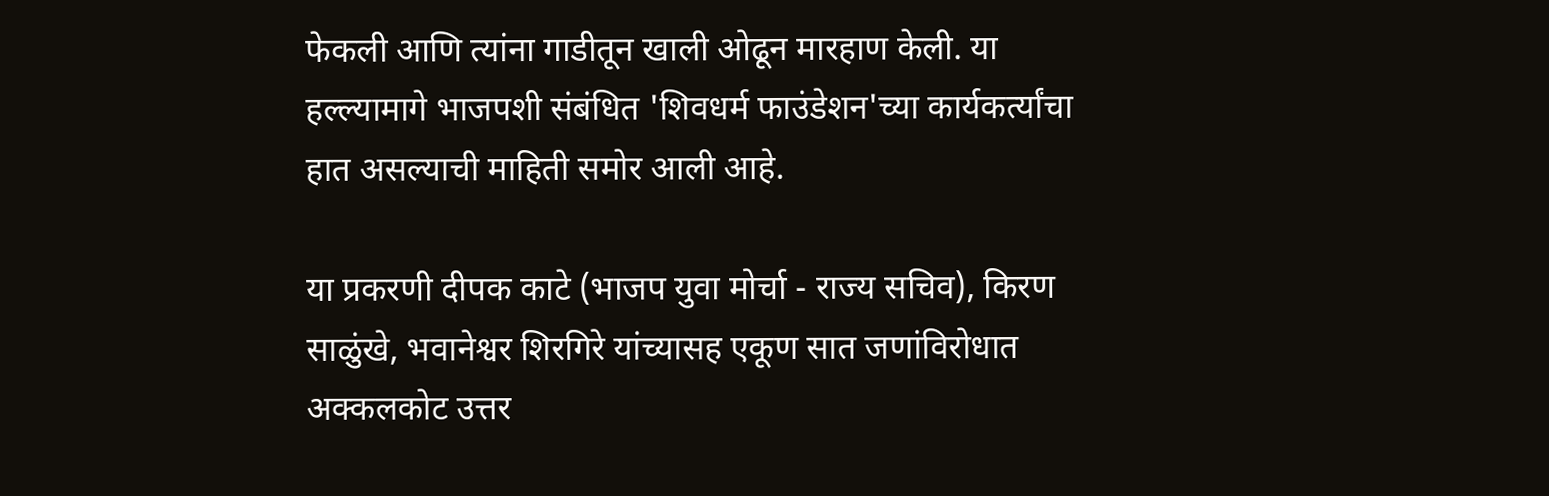फेकली आणि त्यांना गाडीतून खाली ओढून मारहाण केली. या हल्ल्यामागे भाजपशी संबंधित 'शिवधर्म फाउंडेशन'च्या कार्यकर्त्यांचा हात असल्याची माहिती समोर आली आहे.

या प्रकरणी दीपक काटे (भाजप युवा मोर्चा - राज्य सचिव), किरण साळुंखे, भवानेश्वर शिरगिरे यांच्यासह एकूण सात जणांविरोधात अक्कलकोट उत्तर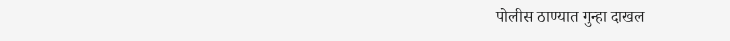पोलीस ठाण्यात गुन्हा दाखल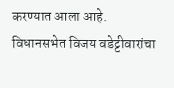करण्यात आला आहे.
विधानसभेत विजय वडेट्टीवारांचा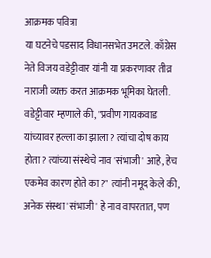आक्रमक पवित्रा
या घटनेचे पडसाद विधानसभेत उमटले. काँग्रेस नेते विजय वडेट्टीवार यांनी या प्रकरणावर तीव्र नाराजी व्यक्त करत आक्रमक भूमिका घेतली. वडेट्टीवार म्हणाले की, "प्रवीण गायकवाड यांच्यावर हल्ला का झाला? त्यांचा दोष काय होता? त्यांच्या संस्थेचे नाव 'संभाजी' आहे, हेच एकमेव कारण होते का?" त्यांनी नमूद केले की, अनेक संस्था 'संभाजी' हे नाव वापरतात, पण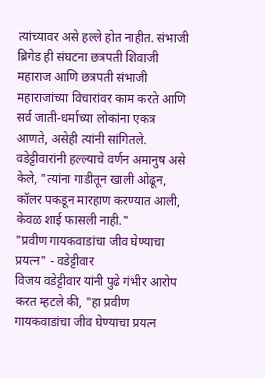त्यांच्यावर असे हल्ले होत नाहीत. संभाजी ब्रिगेड ही संघटना छत्रपती शिवाजी महाराज आणि छत्रपती संभाजी महाराजांच्या विचारांवर काम करते आणि सर्व जाती-धर्माच्या लोकांना एकत्र आणते, असेही त्यांनी सांगितले. वडेट्टीवारांनी हल्ल्याचे वर्णन अमानुष असे केले, "त्यांना गाडीतून खाली ओढून, कॉलर पकडून मारहाण करण्यात आली, केवळ शाई फासली नाही."
"प्रवीण गायकवाडांचा जीव घेण्याचा प्रयत्न" - वडेट्टीवार
विजय वडेट्टीवार यांनी पुढे गंभीर आरोप करत म्हटले की, "हा प्रवीण गायकवाडांचा जीव घेण्याचा प्रयत्न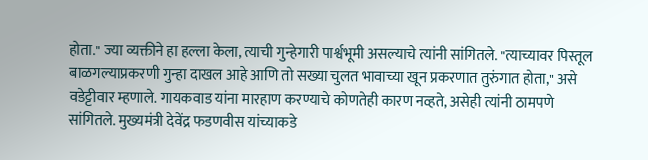होता." ज्या व्यक्तीने हा हल्ला केला, त्याची गुन्हेगारी पार्श्वभूमी असल्याचे त्यांनी सांगितले. "त्याच्यावर पिस्तूल बाळगल्याप्रकरणी गुन्हा दाखल आहे आणि तो सख्या चुलत भावाच्या खून प्रकरणात तुरुंगात होता," असे वडेट्टीवार म्हणाले. गायकवाड यांना मारहाण करण्याचे कोणतेही कारण नव्हते, असेही त्यांनी ठामपणे सांगितले. मुख्यमंत्री देवेंद्र फडणवीस यांच्याकडे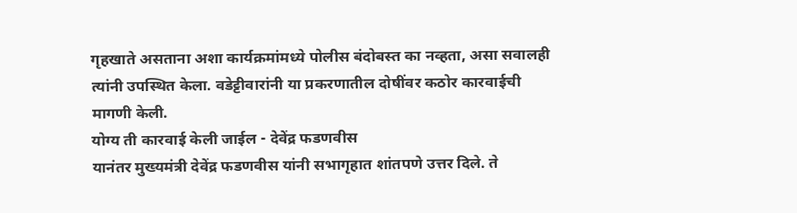गृहखाते असताना अशा कार्यक्रमांमध्ये पोलीस बंदोबस्त का नव्हता, असा सवालही त्यांनी उपस्थित केला. वडेट्टीवारांनी या प्रकरणातील दोषींवर कठोर कारवाईची मागणी केली.
योग्य ती कारवाई केली जाईल - देवेंद्र फडणवीस
यानंतर मुख्यमंत्री देवेंद्र फडणवीस यांनी सभागृहात शांतपणे उत्तर दिले. ते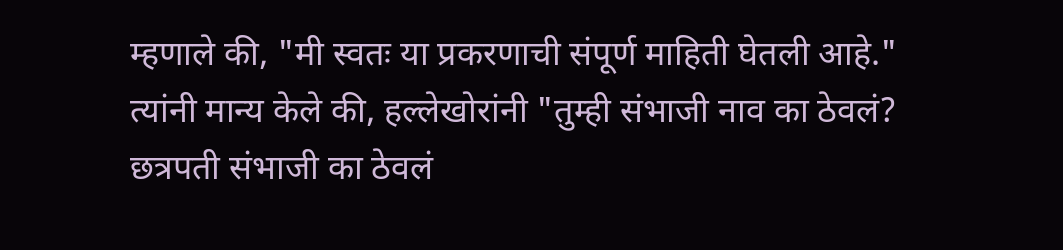म्हणाले की, "मी स्वतः या प्रकरणाची संपूर्ण माहिती घेतली आहे." त्यांनी मान्य केले की, हल्लेखोरांनी "तुम्ही संभाजी नाव का ठेवलं? छत्रपती संभाजी का ठेवलं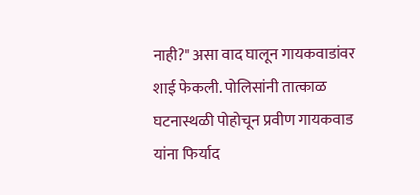नाही?" असा वाद घालून गायकवाडांवर शाई फेकली. पोलिसांनी तात्काळ घटनास्थळी पोहोचून प्रवीण गायकवाड यांना फिर्याद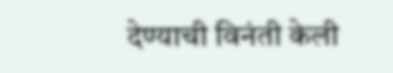देण्याची विनंती केली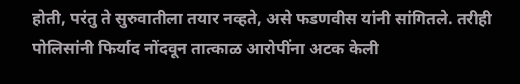होती, परंतु ते सुरुवातीला तयार नव्हते, असे फडणवीस यांनी सांगितले. तरीही पोलिसांनी फिर्याद नोंदवून तात्काळ आरोपींना अटक केली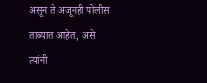असून ते अजूनही पोलीस ताब्यात आहेत, असे त्यांनी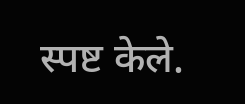स्पष्ट केले.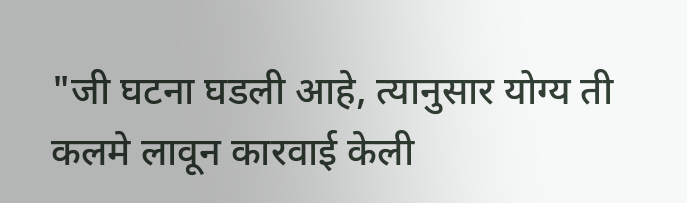"जी घटना घडली आहे, त्यानुसार योग्य ती कलमे लावून कारवाई केली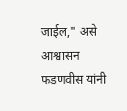जाईल," असे आश्वासन फडणवीस यांनी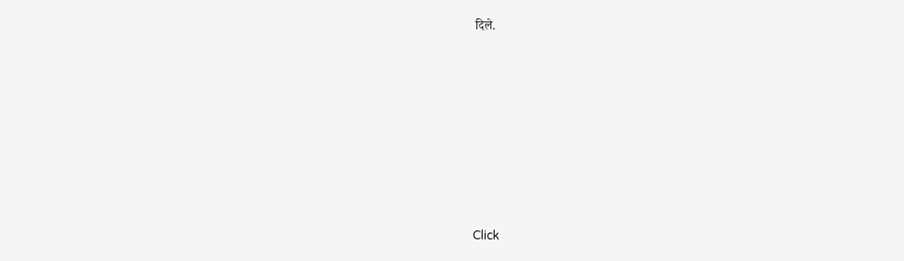दिले.












Click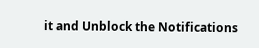it and Unblock the Notifications